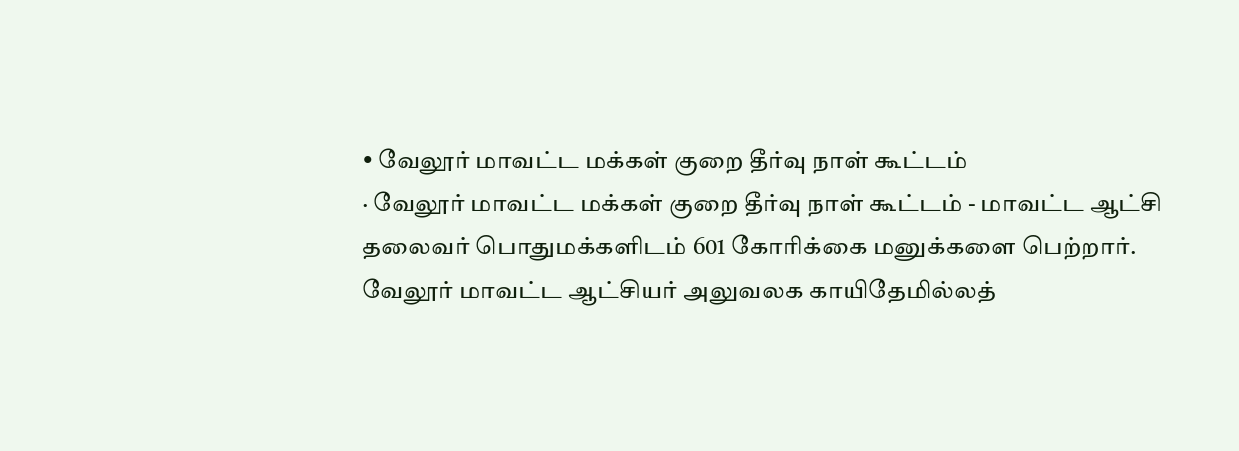• வேலூர் மாவட்ட மக்கள் குறை தீர்வு நாள் கூட்டம்
· வேலூர் மாவட்ட மக்கள் குறை தீர்வு நாள் கூட்டம் - மாவட்ட ஆட்சி தலைவர் பொதுமக்களிடம் 601 கோரிக்கை மனுக்களை பெற்றார்.
வேலூர் மாவட்ட ஆட்சியர் அலுவலக காயிதேமில்லத்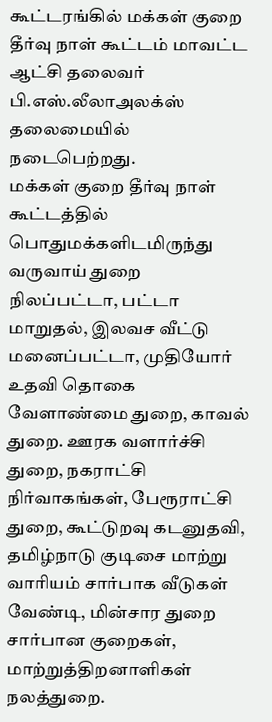கூட்டரங்கில் மக்கள் குறை தீர்வு நாள் கூட்டம் மாவட்ட ஆட்சி தலைவர் பி.எஸ்.லீலாஅலக்ஸ் தலைமையில் நடைபெற்றது.
மக்கள் குறை தீர்வு நாள் கூட்டத்தில் பொதுமக்களிடமிருந்து வருவாய் துறை நிலப்பட்டா, பட்டா மாறுதல், இலவச வீட்டு மனைப்பட்டா, முதியோர் உதவி தொகை வேளாண்மை துறை, காவல் துறை. ஊரக வளார்ச்சி துறை, நகராட்சி நிர்வாகங்கள், பேரூராட்சி துறை, கூட்டுறவு கடனுதவி, தமிழ்நாடு குடிசை மாற்று வாரியம் சார்பாக வீடுகள் வேண்டி, மின்சார துறை சார்பான குறைகள், மாற்றுத்திறனாளிகள் நலத்துறை.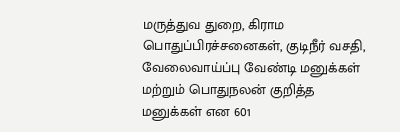மருத்துவ துறை, கிராம பொதுப்பிரச்சனைகள், குடிநீர் வசதி, வேலைவாய்ப்பு வேண்டி மனுக்கள் மற்றும் பொதுநலன் குறித்த மனுக்கள் என 601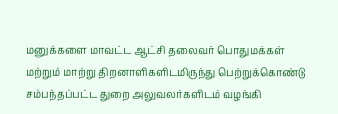மனுக்களை மாவட்ட ஆட்சி தலைவர் பொதுமக்கள் மற்றும் மாற்று திறனாளிகளிடமிருந்து பெற்றுக்கொண்டு சம்பந்தப்பட்ட துறை அலுவலர்களிடம் வழங்கி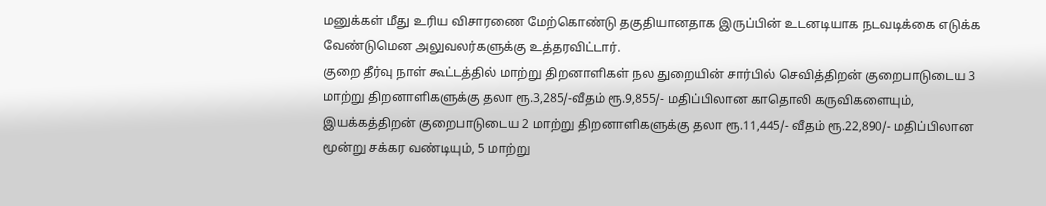மனுக்கள் மீது உரிய விசாரணை மேற்கொண்டு தகுதியானதாக இருப்பின் உடனடியாக நடவடிக்கை எடுக்க வேண்டுமென அலுவலர்களுக்கு உத்தரவிட்டார்.
குறை தீர்வு நாள் கூட்டத்தில் மாற்று திறனாளிகள் நல துறையின் சார்பில் செவித்திறன் குறைபாடுடைய 3 மாற்று திறனாளிகளுக்கு தலா ரூ.3,285/-வீதம் ரூ.9,855/- மதிப்பிலான காதொலி கருவிகளையும், இயக்கத்திறன் குறைபாடுடைய 2 மாற்று திறனாளிகளுக்கு தலா ரூ.11,445/- வீதம் ரூ.22,890/- மதிப்பிலான மூன்று சக்கர வண்டியும், 5 மாற்று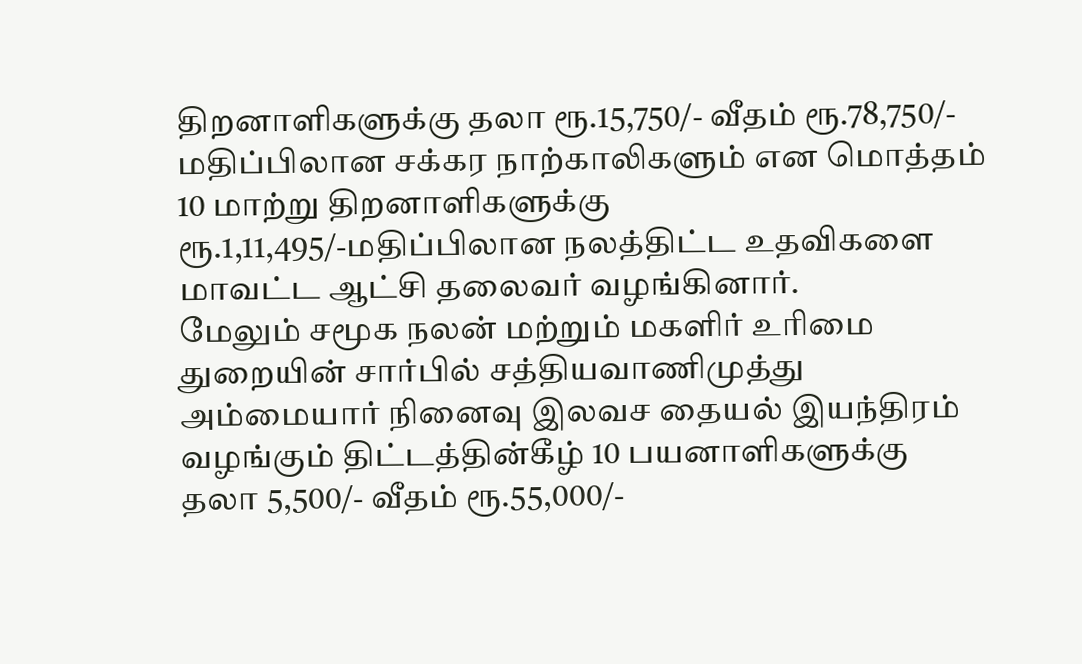திறனாளிகளுக்கு தலா ரூ.15,750/- வீதம் ரூ.78,750/- மதிப்பிலான சக்கர நாற்காலிகளும் என மொத்தம் 10 மாற்று திறனாளிகளுக்கு ரூ.1,11,495/-மதிப்பிலான நலத்திட்ட உதவிகளை மாவட்ட ஆட்சி தலைவர் வழங்கினார்.
மேலும் சமூக நலன் மற்றும் மகளிர் உரிமை துறையின் சார்பில் சத்தியவாணிமுத்து அம்மையார் நினைவு இலவச தையல் இயந்திரம் வழங்கும் திட்டத்தின்கீழ் 10 பயனாளிகளுக்கு தலா 5,500/- வீதம் ரூ.55,000/-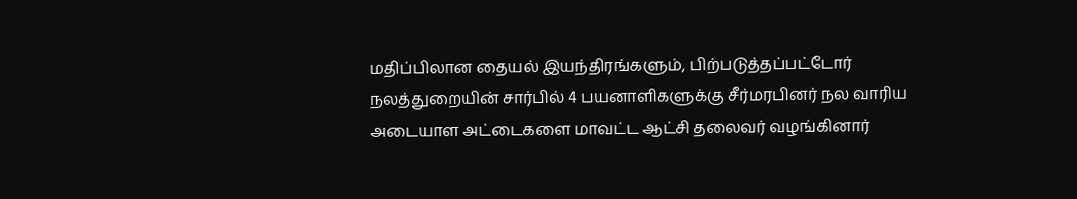மதிப்பிலான தையல் இயந்திரங்களும், பிற்படுத்தப்பட்டோர் நலத்துறையின் சார்பில் 4 பயனாளிகளுக்கு சீர்மரபினர் நல வாரிய அடையாள அட்டைகளை மாவட்ட ஆட்சி தலைவர் வழங்கினார்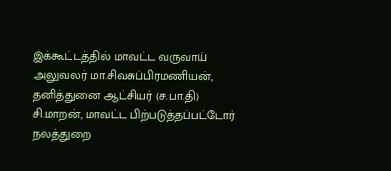இக்கூட்டத்தில் மாவட்ட வருவாய் அலுவலர் மா.சிவசுப்பிரமணியன், தனித்துனை ஆட்சியர் (ச.பா.தி) சி.மாறன், மாவட்ட பிற்படுத்தப்பட்டோர் நலத்துறை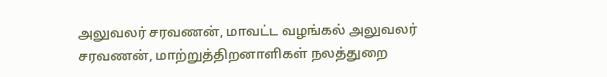அலுவலர் சரவணன், மாவட்ட வழங்கல் அலுவலர் சரவணன், மாற்றுத்திறனாளிகள் நலத்துறை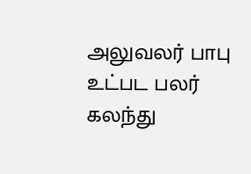அலுவலர் பாபு உட்பட பலர் கலந்து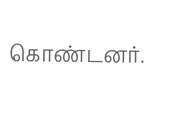கொண்டனர்.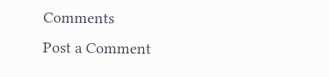Comments
Post a Comment